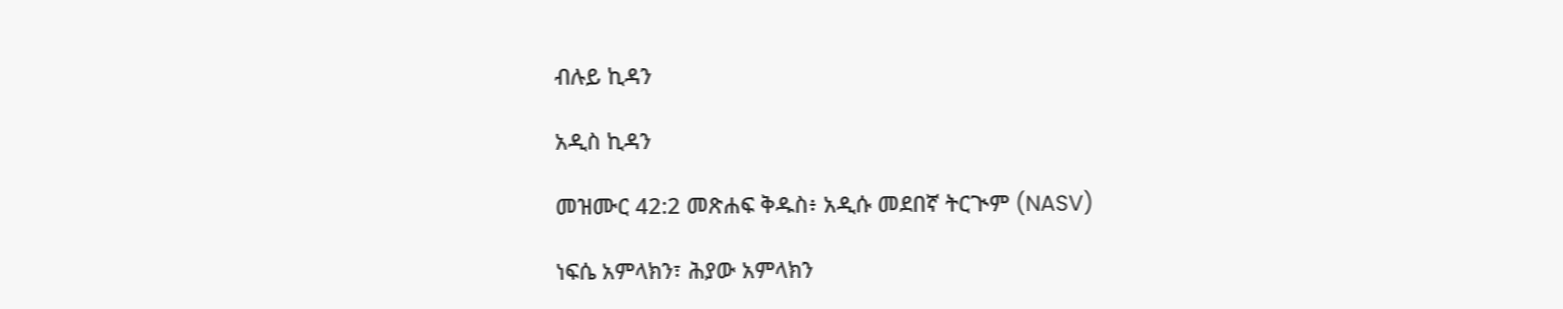ብሉይ ኪዳን

አዲስ ኪዳን

መዝሙር 42:2 መጽሐፍ ቅዱስ፥ አዲሱ መደበኛ ትርጒም (NASV)

ነፍሴ አምላክን፣ ሕያው አምላክን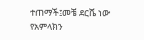ተጠማች፤መቼ ደርሼ ነው የአምላክን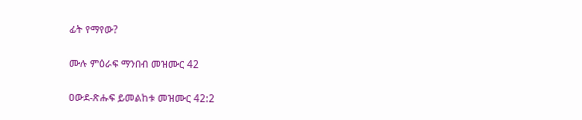ፊት የማየው?

ሙሉ ምዕራፍ ማንበብ መዝሙር 42

ዐውደ-ጽሑፍ ይመልከቱ መዝሙር 42:2